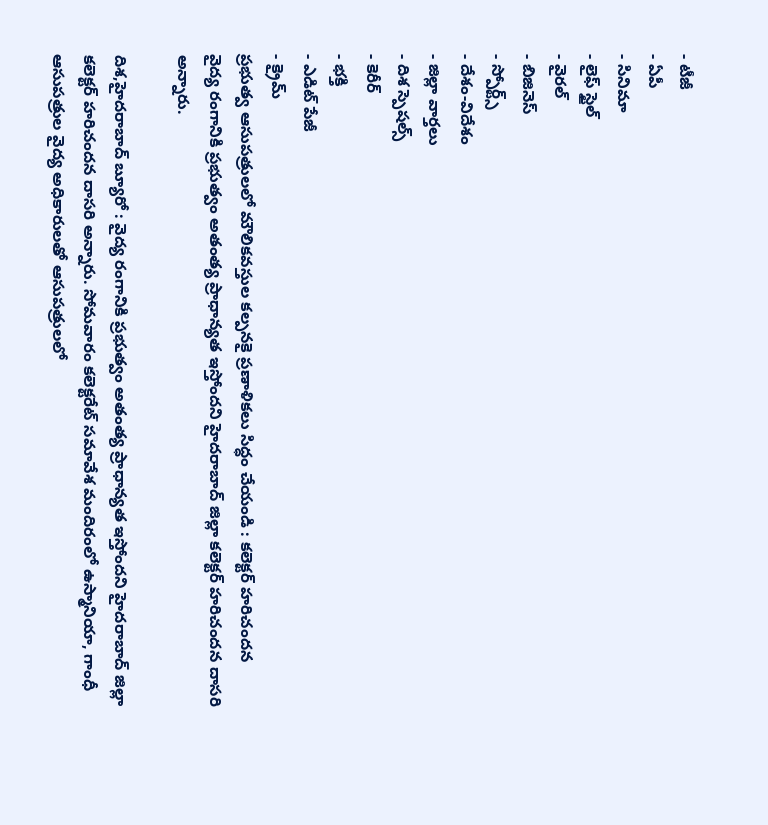- టీజీ
- ఏపీ
- సినిమా
- లైఫ్ స్టైల్
- వైరల్
- బిజినెస్
- స్పోర్ట్స్
- దేశం-విదేశం
- జిల్లా వార్తలు
- దిశ స్పెషల్స్
- కెరీర్
- భక్తి
- ఎడిట్ పేజీ
- క్రైమ్
ప్రభుత్వ ఆసుపత్రులలో మౌలికవస్తుల కల్పనకై ప్రణాళికలు సిద్ధం చేయండి : కలెక్టర్ హరిచందన
వైద్య రంగానికి ప్రభుత్వం అతంత్య ప్రాధాన్యత ఇస్తోందని హైదరాబాద్ జిల్లా కలెక్టర్ హరిచందన దాసరి అన్నారు.

దిశ,హైదరాబాద్ బ్యూరో : వైద్య రంగానికి ప్రభుత్వం అతంత్య ప్రాధాన్యత ఇస్తోందని హైదరాబాద్ జిల్లా కలెక్టర్ హరిచందన దాసరి అన్నారు. సోమవారం కలెక్టరేట్ సమావేశ మందిరంలో ఉస్మానియా, గాంధీ ఆసుపత్రుల వైద్య అధికారులతో ఆసుపత్రులలో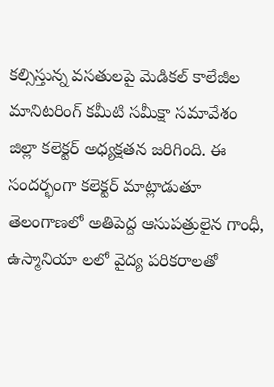కల్సిస్తున్న వసతులపై మెడికల్ కాలేజీల మానిటరింగ్ కమీటి సమీక్షా సమావేశం జిల్లా కలెక్టర్ అధ్యక్షతన జరిగింది. ఈ సందర్భంగా కలెక్టర్ మాట్లాడుతూ తెలంగాణలో అతిపెద్ద ఆసుపత్రులైన గాంధీ, ఉస్మానియా లలో వైద్య పరికరాలతో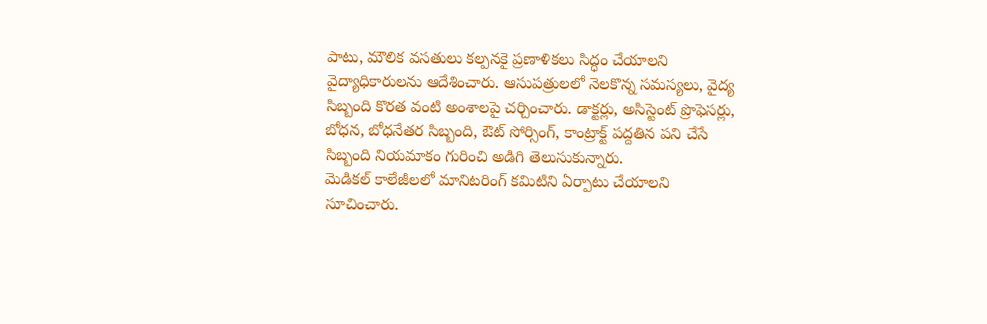పాటు, మౌలిక వసతులు కల్పనకై ప్రణాళికలు సిద్ధం చేయాలని వైద్యాధికారులను ఆదేశించారు. ఆసుపత్రులలో నెలకొన్న సమస్యలు, వైద్య సిబ్బంది కొరత వంటి అంశాలపై చర్చించారు. డాక్టర్లు, అసిస్టెంట్ ప్రొఫెసర్లు, బోధన, బోధనేతర సిబ్బంది, ఔట్ సోర్సింగ్, కాంట్రాక్ట్ పద్దతిన పని చేసే సిబ్బంది నియమాకం గురించి అడిగి తెలుసుకున్నారు.
మెడికల్ కాలేజీలలో మానిటరింగ్ కమిటిని ఏర్పాటు చేయాలని సూచించారు.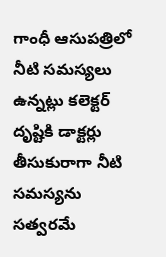గాంధీ ఆసుపత్రిలో నీటి సమస్యలు ఉన్నట్లు కలెక్టర్ దృష్టికి డాక్టర్లు తీసుకురాగా నీటి సమస్యను సత్వరమే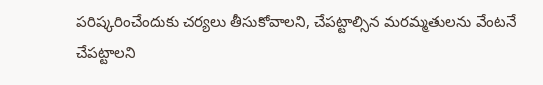పరిష్కరించేందుకు చర్యలు తీసుకోవాలని, చేపట్టాల్సిన మరమ్మతులను వేంటనే చేపట్టాలని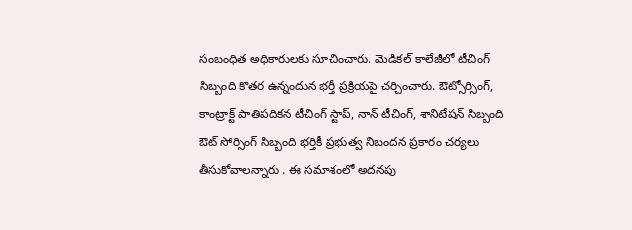సంబంధిత అధికారులకు సూచించారు. మెడికల్ కాలేజీలో టీచింగ్ సిబ్బంది కొతర ఉన్నందున భర్తీ ప్రక్రియపై చర్చించారు. ఔట్సోర్సింగ్, కాంట్రాక్ట్ పాతిపదికన టీచింగ్ స్టాప్, నాన్ టీచింగ్, శానిటేషన్ సిబ్బంది ఔట్ సోర్సింగ్ సిబ్బంది భర్తికీ ప్రభుత్వ నిబందన ప్రకారం చర్యలు తీసుకోవాలన్నారు . ఈ సమాశంలో అదనపు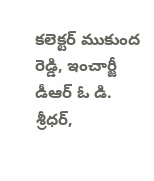కలెక్టర్ ముకుంద రెడ్డి, ఇంచార్జీ డీఆర్ ఓ డి. శ్రీధర్,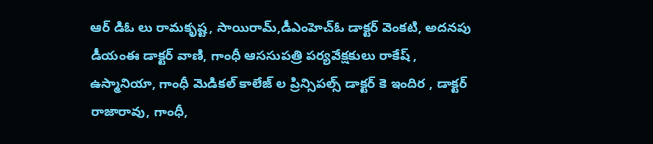ఆర్ డిఓ లు రామకృష్ట, సాయిరామ్,డీఎంహెచ్ఓ డాక్టర్ వెంకటి, అదనపు డీయంఈ డాక్టర్ వాణి, గాంధీ ఆససుపత్రి పర్యవేక్షకులు రాకేష్ , ఉస్మానియా, గాంధీ మెడికల్ కాలేజ్ ల ప్రిన్సిపల్స్ డాక్టర్ కె ఇందిర , డాక్టర్ రాజారావు, గాంధీ,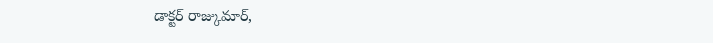డాక్టర్ రాజ్కుమార్,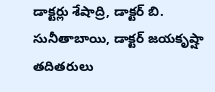డాక్టర్లు శేషాద్రి, డాక్టర్ బి. సునీతాబాయి, డాక్టర్ జయకృష్షా తదితరులు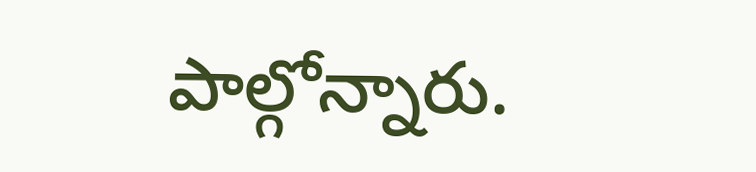పాల్గోన్నారు.